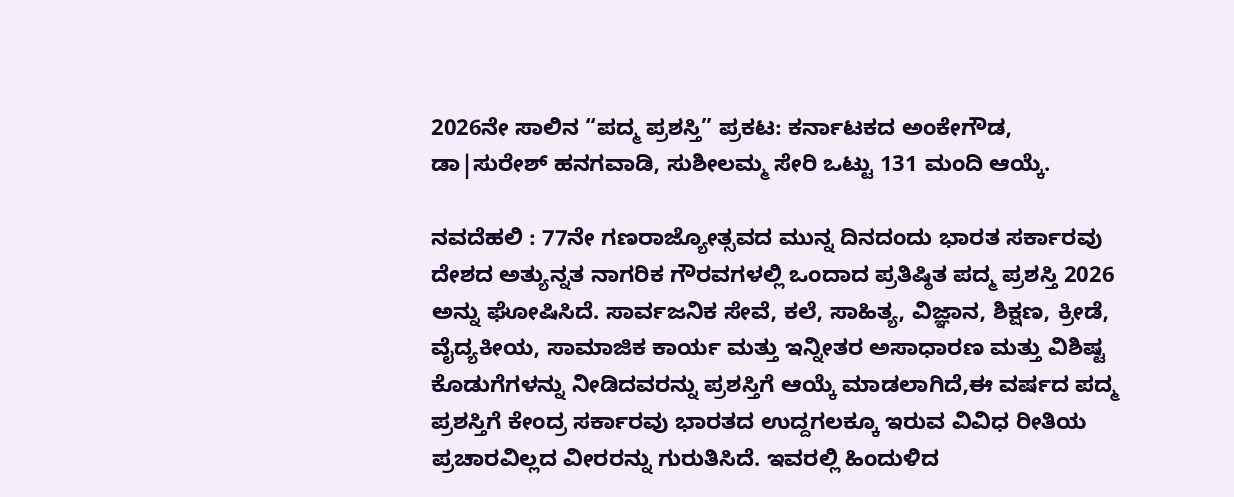2026ನೇ ಸಾಲಿನ “ಪದ್ಮ ಪ್ರಶಸ್ತಿ” ಪ್ರಕಟ: ಕರ್ನಾಟಕದ ಅಂಕೇಗೌಡ, ಡಾ|ಸುರೇಶ್ ಹನಗವಾಡಿ, ಸುಶೀಲಮ್ಮ ಸೇರಿ ಒಟ್ಟು 131 ಮಂದಿ ಆಯ್ಕೆ.

ನವದೆಹಲಿ : 77ನೇ ಗಣರಾಜ್ಯೋತ್ಸವದ ಮುನ್ನ ದಿನದಂದು ಭಾರತ ಸರ್ಕಾರವು ದೇಶದ ಅತ್ಯುನ್ನತ ನಾಗರಿಕ ಗೌರವಗಳಲ್ಲಿ ಒಂದಾದ ಪ್ರತಿಷ್ಠಿತ ಪದ್ಮ ಪ್ರಶಸ್ತಿ 2026 ಅನ್ನು ಘೋಷಿಸಿದೆ. ಸಾರ್ವಜನಿಕ ಸೇವೆ, ಕಲೆ, ಸಾಹಿತ್ಯ, ವಿಜ್ಞಾನ, ಶಿಕ್ಷಣ, ಕ್ರೀಡೆ, ವೈದ್ಯಕೀಯ, ಸಾಮಾಜಿಕ ಕಾರ್ಯ ಮತ್ತು ಇನ್ನೀತರ ಅಸಾಧಾರಣ ಮತ್ತು ವಿಶಿಷ್ಟ ಕೊಡುಗೆಗಳನ್ನು ನೀಡಿದವರನ್ನು ಪ್ರಶಸ್ತಿಗೆ ಆಯ್ಕೆ ಮಾಡಲಾಗಿದೆ,ಈ ವರ್ಷದ ಪದ್ಮ ಪ್ರಶಸ್ತಿಗೆ ಕೇಂದ್ರ ಸರ್ಕಾರವು ಭಾರತದ ಉದ್ದಗಲಕ್ಕೂ ಇರುವ ವಿವಿಧ ರೀತಿಯ ಪ್ರಚಾರವಿಲ್ಲದ ವೀರರನ್ನು ಗುರುತಿಸಿದೆ. ಇವರಲ್ಲಿ ಹಿಂದುಳಿದ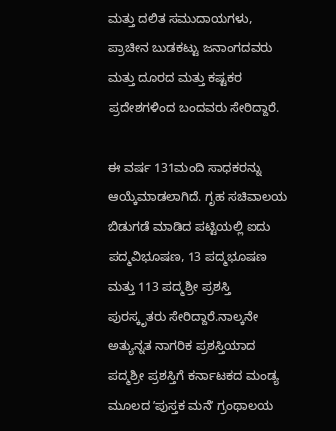ಮತ್ತು ದಲಿತ ಸಮುದಾಯಗಳು, ಪ್ರಾಚೀನ ಬುಡಕಟ್ಟು ಜನಾಂಗದವರು ಮತ್ತು ದೂರದ ಮತ್ತು ಕಷ್ಟಕರ ಪ್ರದೇಶಗಳಿಂದ ಬಂದವರು ಸೇರಿದ್ದಾರೆ.

ಈ ವರ್ಷ 131ಮಂದಿ ಸಾಧಕರನ್ನು ಆಯ್ಕೆಮಾಡಲಾಗಿದೆ. ಗೃಹ ಸಚಿವಾಲಯ ಬಿಡುಗಡೆ ಮಾಡಿದ ಪಟ್ಟಿಯಲ್ಲಿ ಐದು ಪದ್ಮವಿಭೂಷಣ, 13 ಪದ್ಮಭೂಷಣ ಮತ್ತು 113 ಪದ್ಮಶ್ರೀ ಪ್ರಶಸ್ತಿ ಪುರಸ್ಕೃತರು ಸೇರಿದ್ದಾರೆ.ನಾಲ್ಕನೇ ಅತ್ಯುನ್ನತ ನಾಗರಿಕ ಪ್ರಶಸ್ತಿಯಾದ ಪದ್ಮಶ್ರೀ ಪ್ರಶಸ್ತಿಗೆ ಕರ್ನಾಟಕದ ಮಂಡ್ಯ ಮೂಲದ ʼಪುಸ್ತಕ ಮನೆʼ ಗ್ರಂಥಾಲಯ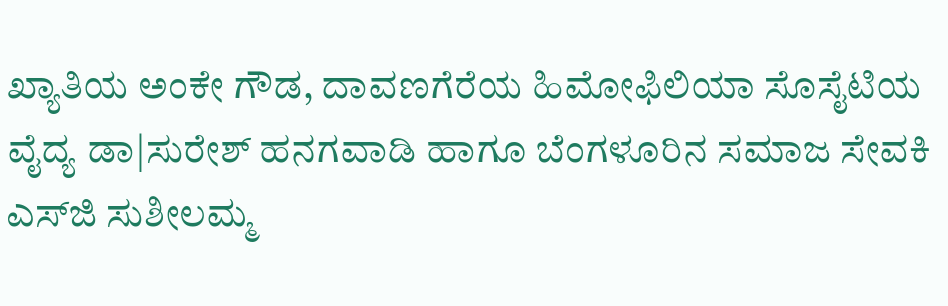ಖ್ಯಾತಿಯ ಅಂಕೇ ಗೌಡ, ದಾವಣಗೆರೆಯ ಹಿಮೋಫಿಲಿಯಾ ಸೊಸೈಟಿಯ ವೈದ್ಯ ಡಾ|ಸುರೇಶ್‌ ಹನಗವಾಡಿ ಹಾಗೂ ಬೆಂಗಳೂರಿನ ಸಮಾಜ ಸೇವಕಿ ಎಸ್‌ಜಿ ಸುಶೀಲಮ್ಮ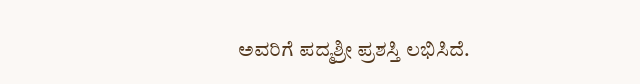ಅವರಿಗೆ ಪದ್ಮಶ್ರೀ ಪ್ರಶಸ್ತಿ ಲಭಿಸಿದೆ.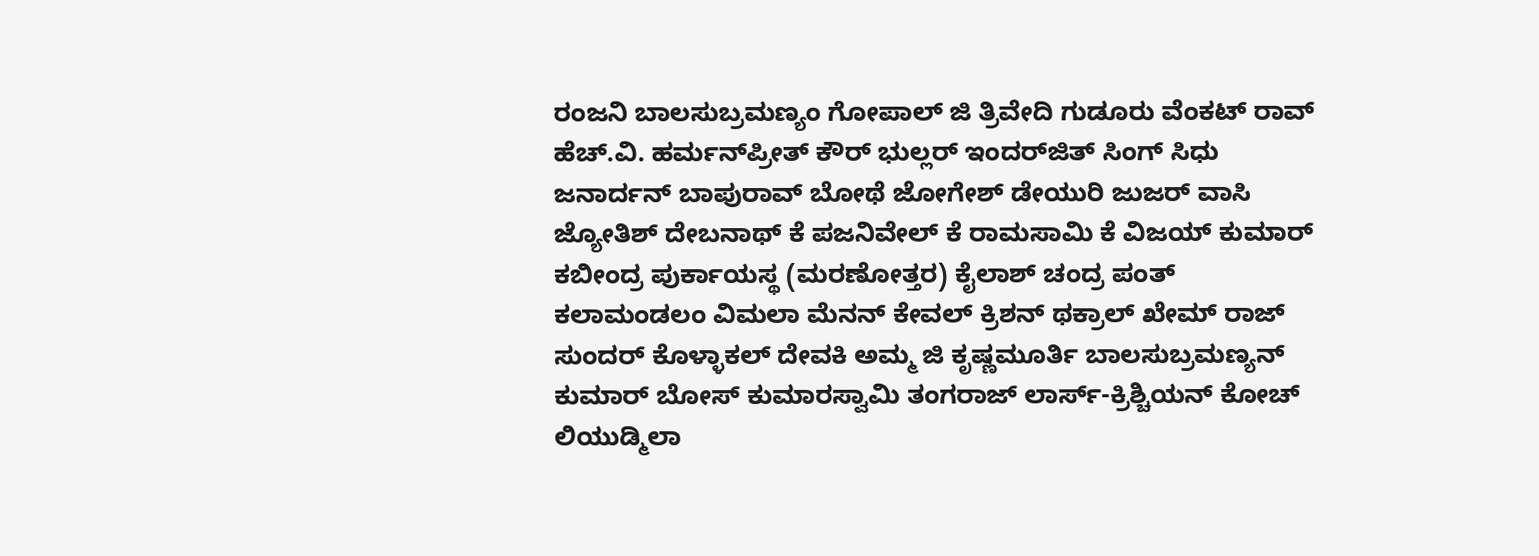ರಂಜನಿ ಬಾಲಸುಬ್ರಮಣ್ಯಂ ಗೋಪಾಲ್ ಜಿ ತ್ರಿವೇದಿ ಗುಡೂರು ವೆಂಕಟ್ ರಾವ್ ಹೆಚ್.ವಿ. ಹರ್ಮನ್‌ಪ್ರೀತ್ ಕೌರ್ ಭುಲ್ಲರ್ ಇಂದರ್‌ಜಿತ್ ಸಿಂಗ್ ಸಿಧು ಜನಾರ್ದನ್ ಬಾಪುರಾವ್ ಬೋಥೆ ಜೋಗೇಶ್ ಡೇಯುರಿ ಜುಜರ್ ವಾಸಿ ಜ್ಯೋತಿಶ್ ದೇಬನಾಥ್ ಕೆ ಪಜನಿವೇಲ್ ಕೆ ರಾಮಸಾಮಿ ಕೆ ವಿಜಯ್ ಕುಮಾರ್ ಕಬೀಂದ್ರ ಪುರ್ಕಾಯಸ್ಥ (ಮರಣೋತ್ತರ) ಕೈಲಾಶ್ ಚಂದ್ರ ಪಂತ್ ಕಲಾಮಂಡಲಂ ವಿಮಲಾ ಮೆನನ್ ಕೇವಲ್ ಕ್ರಿಶನ್ ಥಕ್ರಾಲ್ ಖೇಮ್ ರಾಜ್ ಸುಂದರ್ ಕೊಳ್ಳಾಕಲ್ ದೇವಕಿ ಅಮ್ಮ ಜಿ ಕೃಷ್ಣಮೂರ್ತಿ ಬಾಲಸುಬ್ರಮಣ್ಯನ್ ಕುಮಾರ್ ಬೋಸ್ ಕುಮಾರಸ್ವಾಮಿ ತಂಗರಾಜ್ ಲಾರ್ಸ್-ಕ್ರಿಶ್ಚಿಯನ್ ಕೋಚ್ ಲಿಯುಡ್ಮಿಲಾ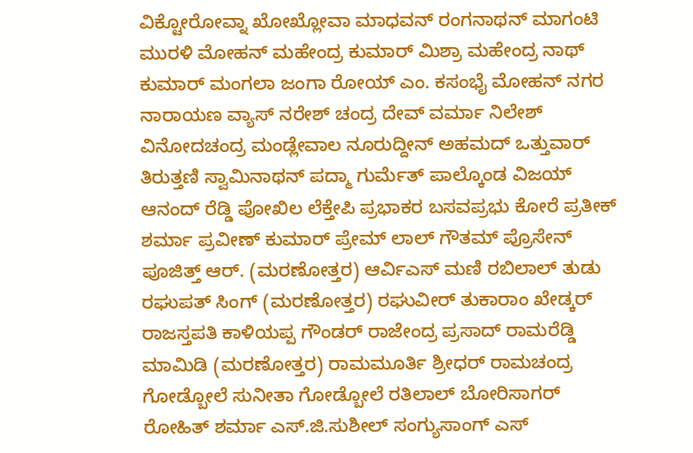ವಿಕ್ಟೋರೋವ್ನಾ ಖೋಖ್ಲೋವಾ ಮಾಧವನ್ ರಂಗನಾಥನ್ ಮಾಗಂಟಿ ಮುರಳಿ ಮೋಹನ್ ಮಹೇಂದ್ರ ಕುಮಾರ್ ಮಿಶ್ರಾ ಮಹೇಂದ್ರ ನಾಥ್ ಕುಮಾರ್ ಮಂಗಲಾ ಜಂಗಾ ರೋಯ್ ಎಂ. ಕಸಂಭೈ ಮೋಹನ್ ನಗರ ನಾರಾಯಣ ವ್ಯಾಸ್ ನರೇಶ್ ಚಂದ್ರ ದೇವ್ ವರ್ಮಾ ನಿಲೇಶ್ ವಿನೋದಚಂದ್ರ ಮಂಡ್ಲೇವಾಲ ನೂರುದ್ದೀನ್ ಅಹಮದ್ ಒತ್ತುವಾರ್ ತಿರುತ್ತಣಿ ಸ್ವಾಮಿನಾಥನ್ ಪದ್ಮಾ ಗುರ್ಮೆತ್ ಪಾಲ್ಕೊಂಡ ವಿಜಯ್ ಆನಂದ್ ರೆಡ್ಡಿ ಪೋಖಿಲ ಲೆಕ್ತೇಪಿ ಪ್ರಭಾಕರ ಬಸವಪ್ರಭು ಕೋರೆ ಪ್ರತೀಕ್ ಶರ್ಮಾ ಪ್ರವೀಣ್ ಕುಮಾರ್ ಪ್ರೇಮ್ ಲಾಲ್ ಗೌತಮ್ ಪ್ರೊಸೇನ್ ಪೂಜಿತ್ತ್ ಆರ್. (ಮರಣೋತ್ತರ) ಆರ್ವಿಎಸ್ ಮಣಿ ರಬಿಲಾಲ್ ತುಡು ರಘುಪತ್ ಸಿಂಗ್ (ಮರಣೋತ್ತರ) ರಘುವೀರ್ ತುಕಾರಾಂ ಖೇಡ್ಕರ್ ರಾಜಸ್ತಪತಿ ಕಾಳಿಯಪ್ಪ ಗೌಂಡರ್ ರಾಜೇಂದ್ರ ಪ್ರಸಾದ್ ರಾಮರೆಡ್ಡಿ ಮಾಮಿಡಿ (ಮರಣೋತ್ತರ) ರಾಮಮೂರ್ತಿ ಶ್ರೀಧರ್ ರಾಮಚಂದ್ರ ಗೋಡ್ಬೋಲೆ ಸುನೀತಾ ಗೋಡ್ಬೋಲೆ ರತಿಲಾಲ್ ಬೋರಿಸಾಗರ್ ರೋಹಿತ್ ಶರ್ಮಾ ಎಸ್.ಜಿ.ಸುಶೀಲ್ ಸಂಗ್ಯುಸಾಂಗ್ ಎಸ್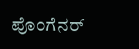ಪೊಂಗೆನರ್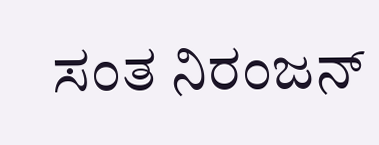ಸಂತ ನಿರಂಜನ್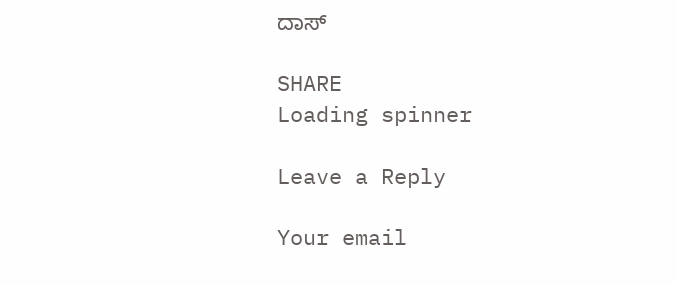ದಾಸ್

SHARE
Loading spinner

Leave a Reply

Your email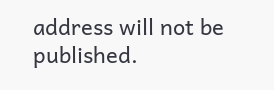address will not be published.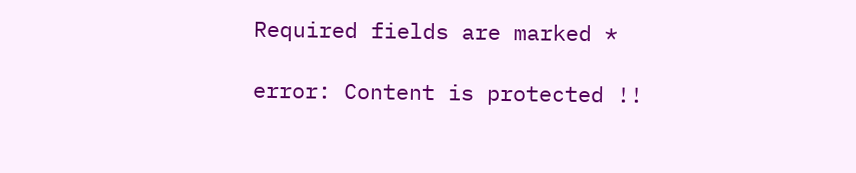Required fields are marked *

error: Content is protected !!